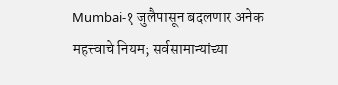Mumbai-१ जुलैपासून बदलणार अनेक महत्त्वाचे नियम; सर्वसामान्यांच्या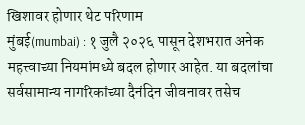खिशावर होणार थेट परिणाम
मुंबई(mumbai) : १ जुलै २०२६ पासून देशभरात अनेक महत्त्वाच्या नियमांमध्ये बदल होणार आहेत. या बदलांचा सर्वसामान्य नागरिकांच्या दैनंदिन जीवनावर तसेच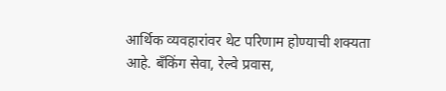आर्थिक व्यवहारांवर थेट परिणाम होण्याची शक्यता आहे. बँकिंग सेवा, रेल्वे प्रवास,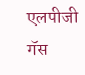एलपीजी गॅस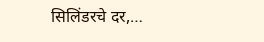सिलिंडरचे दर,…